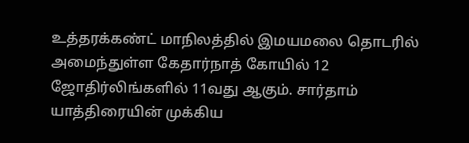உத்தரக்கண்ட் மாநிலத்தில் இமயமலை தொடரில் அமைந்துள்ள கேதார்நாத் கோயில் 12 ஜோதிர்லிங்களில் 11வது ஆகும். சார்தாம் யாத்திரையின் முக்கிய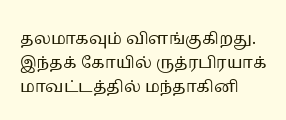தலமாகவும் விளங்குகிறது.
இந்தக் கோயில் ருத்ரபிரயாக் மாவட்டத்தில் மந்தாகினி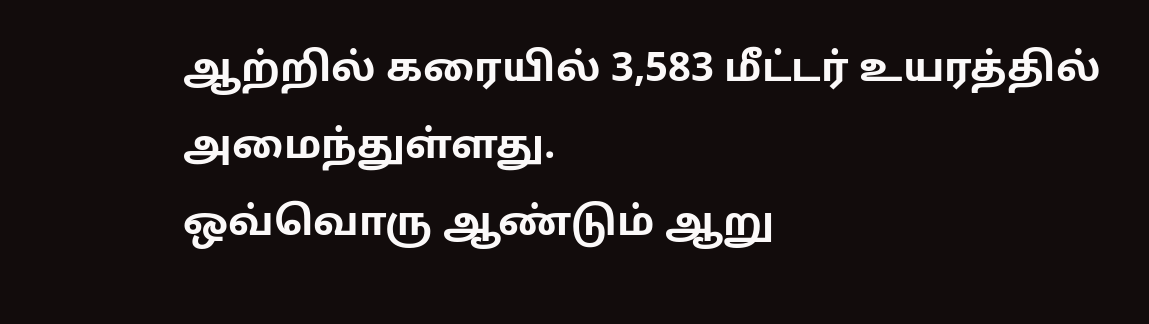ஆற்றில் கரையில் 3,583 மீட்டர் உயரத்தில் அமைந்துள்ளது.
ஒவ்வொரு ஆண்டும் ஆறு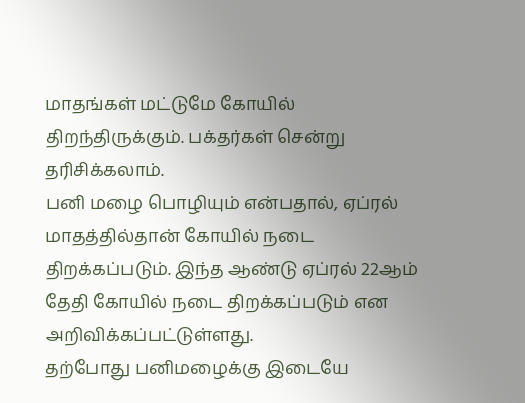மாதங்கள் மட்டுமே கோயில் திறந்திருக்கும். பக்தர்கள் சென்று தரிசிக்கலாம்.
பனி மழை பொழியும் என்பதால், ஏப்ரல் மாதத்தில்தான் கோயில் நடை திறக்கப்படும். இந்த ஆண்டு ஏப்ரல் 22ஆம் தேதி கோயில் நடை திறக்கப்படும் என அறிவிக்கப்பட்டுள்ளது.
தற்போது பனிமழைக்கு இடையே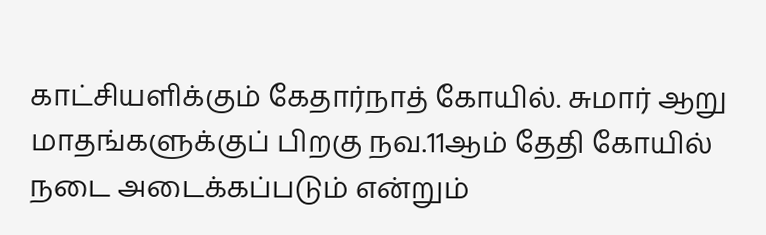காட்சியளிக்கும் கேதார்நாத் கோயில். சுமார் ஆறு மாதங்களுக்குப் பிறகு நவ.11ஆம் தேதி கோயில் நடை அடைக்கப்படும் என்றும்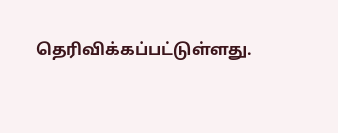தெரிவிக்கப்பட்டுள்ளது.